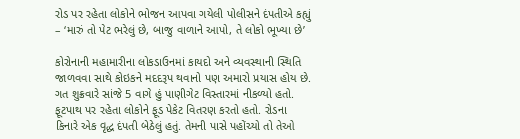રોડ પર રહેતા લોકોને ભોજન આપવા ગયેલી પોલીસને દંપતીએ કહ્યું – ‘મારું તો પેટ ભરેલું છે, બાજુ વાળાને આપો, તે લોકો ભૂખ્યા છે’

કોરોનાની મહામારીના લોકડાઉનમાં કાયદો અને વ્યવસ્થાની સ્થિતિ જાળવવા સાથે કોઇકને મદદરૂપ થવાનો પણ અમારો પ્રયાસ હોય છે. ગત શુક્રવારે સાંજે 5 વાગે હું પાણીગેટ વિસ્તારમાં નીકળ્યો હતો. ફૂટપાથ પર રહેતા લોકોને ફૂડ પેકેટ વિતરણ કરતો હતો. રોડના કિનારે એક વૃદ્ધ દંપતી બેઠેલું હતું. તેમની પાસે પહોંચ્યો તો તેઓ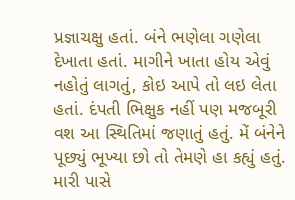પ્રજ્ઞાચક્ષુ હતાં. બંને ભણેલા ગણેલા દેખાતા હતાં. માગીને ખાતા હોય એવું નહોતું લાગતું, કોઇ આપે તો લઇ લેતા હતાં. દંપતી ભિક્ષુક નહીં પણ મજબૂરી વશ આ સ્થિતિમાં જણાતું હતું. મેં બંનેને પૂછ્યું ભૂખ્યા છો તો તેમણે હા કહ્યું હતું. મારી પાસે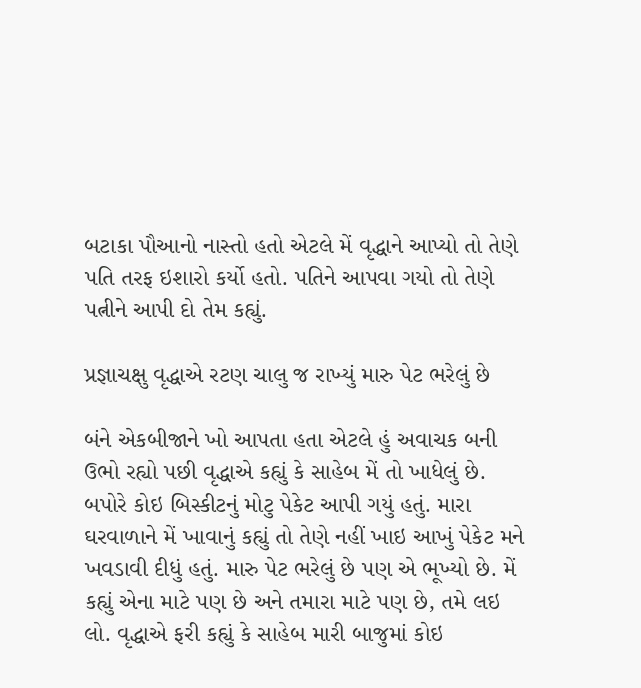બટાકા પૌઆનો નાસ્તો હતો એટલે મેં વૃદ્ધાને આપ્યો તો તેણે પતિ તરફ ઇશારો કર્યો હતો. પતિને આપવા ગયો તો તેણે પત્નીને આપી દો તેમ કહ્યું.

પ્રજ્ઞાચક્ષુ વૃદ્ધાએ રટણ ચાલુ જ રાખ્યું મારુ પેટ ભરેલું છે

બંને એકબીજાને ખો આપતા હતા એટલે હું અવાચક બની ઉભો રહ્યો પછી વૃદ્ધાએ કહ્યું કે સાહેબ મેં તો ખાધેલું છે. બપોરે કોઇ બિસ્કીટનું મોટુ પેકેટ આપી ગયું હતું. મારા ઘરવાળાને મેં ખાવાનું કહ્યું તો તેણે નહીં ખાઇ આખું પેકેટ મને ખવડાવી દીધું હતું. મારુ પેટ ભરેલું છે પણ એ ભૂખ્યો છે. મેં કહ્યું એના માટે પણ છે અને તમારા માટે પણ છે, તમે લઇ લો. વૃદ્ધાએ ફરી કહ્યું કે સાહેબ મારી બાજુમાં કોઇ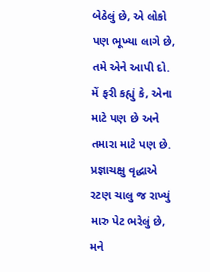બેઠેલું છે, એ લોકો પણ ભૂખ્યા લાગે છે, તમે એને આપી દો. મેં ફરી કહ્યું કે, એના માટે પણ છે અને તમારા માટે પણ છે. પ્રજ્ઞાચક્ષુ વૃદ્ધાએ રટણ ચાલુ જ રાખ્યું મારુ પેટ ભરેલું છે, મને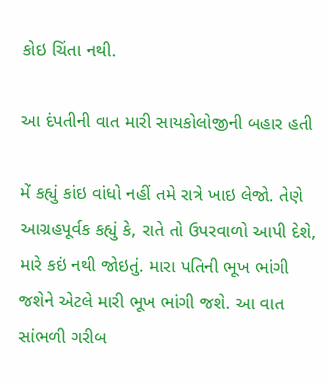કોઇ ચિંતા નથી.

આ દંપતીની વાત મારી સાયકોલોજીની બહાર હતી

મેં કહ્યું કાંઇ વાંધો નહીં તમે રાત્રે ખાઇ લેજો. તેણે આગ્રહપૂર્વક કહ્યું કે, રાતે તો ઉપરવાળો આપી દેશે, મારે કઇં નથી જોઇતું. મારા પતિની ભૂખ ભાંગી જશેને એટલે મારી ભૂખ ભાંગી જશે. આ વાત સાંભળી ગરીબ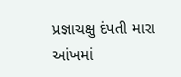પ્રજ્ઞાચક્ષુ દંપતી મારા આંખમાં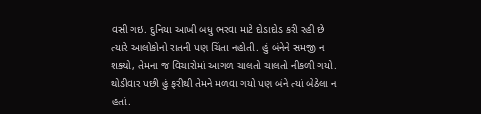વસી ગઇ. દુનિયા આખી બધુ ભરવા માટે દોડાદોડ કરી રહી છે ત્યારે આલોકોનો રાતની પણ ચિંતા નહોતી. હું બંનેને સમજી ન શક્યો, તેમના જ વિચારોમાં આગળ ચાલતો ચાલતો નીકળી ગયો. થોડીવાર પછી હું ફરીથી તેમને મળવા ગયો પણ બંને ત્યાં બેઠેલા ન હતાં.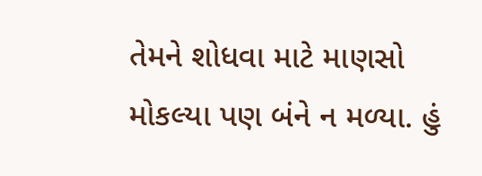તેમને શોધવા માટે માણસો મોકલ્યા પણ બંને ન મળ્યા. હું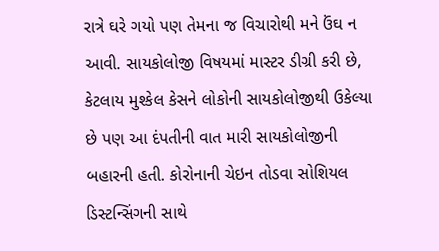રાત્રે ઘરે ગયો પણ તેમના જ વિચારોથી મને ઉંઘ ન આવી. સાયકોલોજી વિષયમાં માસ્ટર ડીગ્રી કરી છે, કેટલાય મુશ્કેલ કેસને લોકોની સાયકોલોજીથી ઉકેલ્યા છે પણ આ દંપતીની વાત મારી સાયકોલોજીની બહારની હતી. કોરોનાની ચેઇન તોડવા સોશિયલ ડિસ્ટન્સિંગની સાથે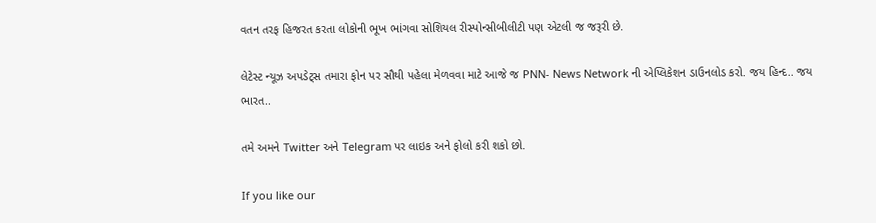વતન તરફ હિજરત કરતા લોકોની ભૂખ ભાંગવા સોશિયલ રીસ્પોન્સીબીલીટી પણ એટલી જ જરૂરી છે.

લેટેસ્ટ ન્યૂઝ અપડેટ્સ તમારા ફોન પર સૌથી પહેલા મેળવવા માટે આજે જ PNN- News Network ની એપ્લિકેશન ડાઉનલોડ કરો. જય હિન્દ.. જય ભારત..

તમે અમને Twitter અને Telegram પર લાઇક અને ફોલો કરી શકો છો.

If you like our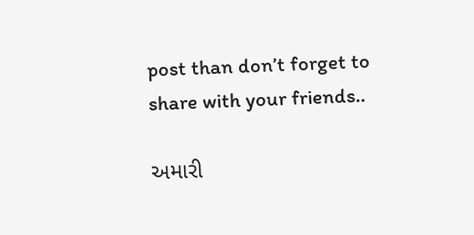post than don’t forget to share with your friends..

અમારી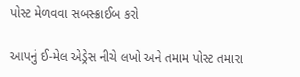પોસ્ટ મેળવવા સબસ્ક્રાઈબ કરો

આપનું ઈ-મેલ એડ્રેસ નીચે લખો અને તમામ પોસ્ટ તમારા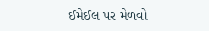ઈમેઈલ પર મેળવો